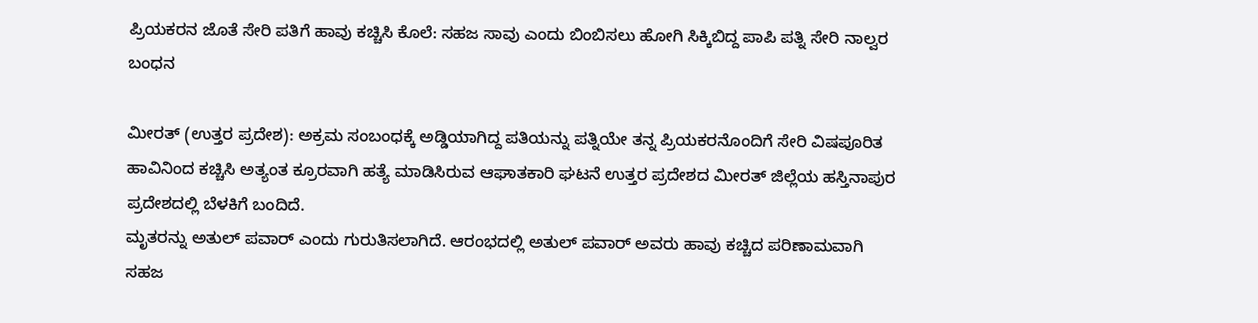ಪ್ರಿಯಕರನ ಜೊತೆ ಸೇರಿ ಪತಿಗೆ ಹಾವು ಕಚ್ಚಿಸಿ ಕೊಲೆ: ಸಹಜ ಸಾವು ಎಂದು ಬಿಂಬಿಸಲು ಹೋಗಿ ಸಿಕ್ಕಿಬಿದ್ದ ಪಾಪಿ ಪತ್ನಿ ಸೇರಿ ನಾಲ್ವರ ಬಂಧನ

ಮೀರತ್ (ಉತ್ತರ ಪ್ರದೇಶ): ಅಕ್ರಮ ಸಂಬಂಧಕ್ಕೆ ಅಡ್ಡಿಯಾಗಿದ್ದ ಪತಿಯನ್ನು ಪತ್ನಿಯೇ ತನ್ನ ಪ್ರಿಯಕರನೊಂದಿಗೆ ಸೇರಿ ವಿಷಪೂರಿತ ಹಾವಿನಿಂದ ಕಚ್ಚಿಸಿ ಅತ್ಯಂತ ಕ್ರೂರವಾಗಿ ಹತ್ಯೆ ಮಾಡಿಸಿರುವ ಆಘಾತಕಾರಿ ಘಟನೆ ಉತ್ತರ ಪ್ರದೇಶದ ಮೀರತ್ ಜಿಲ್ಲೆಯ ಹಸ್ತಿನಾಪುರ ಪ್ರದೇಶದಲ್ಲಿ ಬೆಳಕಿಗೆ ಬಂದಿದೆ.
ಮೃತರನ್ನು ಅತುಲ್ ಪವಾರ್ ಎಂದು ಗುರುತಿಸಲಾಗಿದೆ. ಆರಂಭದಲ್ಲಿ ಅತುಲ್ ಪವಾರ್ ಅವರು ಹಾವು ಕಚ್ಚಿದ ಪರಿಣಾಮವಾಗಿ ಸಹಜ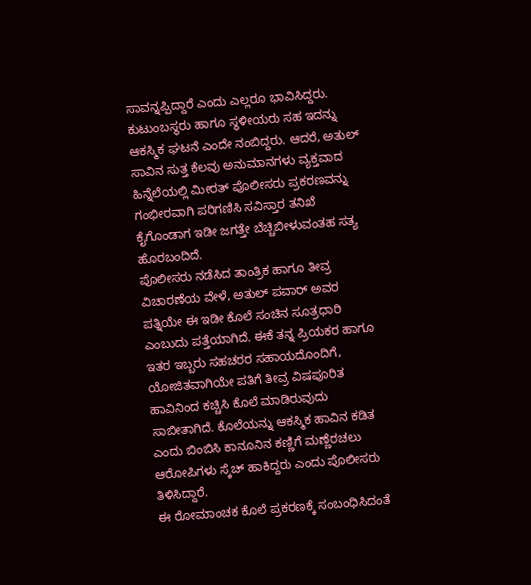ಸಾವನ್ನಪ್ಪಿದ್ದಾರೆ ಎಂದು ಎಲ್ಲರೂ ಭಾವಿಸಿದ್ದರು. ಕುಟುಂಬಸ್ಥರು ಹಾಗೂ ಸ್ಥಳೀಯರು ಸಹ ಇದನ್ನು ಆಕಸ್ಮಿಕ ಘಟನೆ ಎಂದೇ ನಂಬಿದ್ದರು. ಆದರೆ, ಅತುಲ್ ಸಾವಿನ ಸುತ್ತ ಕೆಲವು ಅನುಮಾನಗಳು ವ್ಯಕ್ತವಾದ ಹಿನ್ನೆಲೆಯಲ್ಲಿ ಮೀರತ್ ಪೊಲೀಸರು ಪ್ರಕರಣವನ್ನು ಗಂಭೀರವಾಗಿ ಪರಿಗಣಿಸಿ ಸವಿಸ್ತಾರ ತನಿಖೆ ಕೈಗೊಂಡಾಗ ಇಡೀ ಜಗತ್ತೇ ಬೆಚ್ಚಿಬೀಳುವಂತಹ ಸತ್ಯ ಹೊರಬಂದಿದೆ.
ಪೊಲೀಸರು ನಡೆಸಿದ ತಾಂತ್ರಿಕ ಹಾಗೂ ತೀವ್ರ ವಿಚಾರಣೆಯ ವೇಳೆ, ಅತುಲ್ ಪವಾರ್ ಅವರ ಪತ್ನಿಯೇ ಈ ಇಡೀ ಕೊಲೆ ಸಂಚಿನ ಸೂತ್ರಧಾರಿ ಎಂಬುದು ಪತ್ತೆಯಾಗಿದೆ. ಈಕೆ ತನ್ನ ಪ್ರಿಯಕರ ಹಾಗೂ ಇತರ ಇಬ್ಬರು ಸಹಚರರ ಸಹಾಯದೊಂದಿಗೆ, ಯೋಜಿತವಾಗಿಯೇ ಪತಿಗೆ ತೀವ್ರ ವಿಷಪೂರಿತ ಹಾವಿನಿಂದ ಕಚ್ಚಿಸಿ ಕೊಲೆ ಮಾಡಿರುವುದು ಸಾಬೀತಾಗಿದೆ. ಕೊಲೆಯನ್ನು ಆಕಸ್ಮಿಕ ಹಾವಿನ ಕಡಿತ ಎಂದು ಬಿಂಬಿಸಿ ಕಾನೂನಿನ ಕಣ್ಣಿಗೆ ಮಣ್ಣೆರಚಲು ಆರೋಪಿಗಳು ಸ್ಕೆಚ್ ಹಾಕಿದ್ದರು ಎಂದು ಪೊಲೀಸರು ತಿಳಿಸಿದ್ದಾರೆ.
ಈ ರೋಮಾಂಚಕ ಕೊಲೆ ಪ್ರಕರಣಕ್ಕೆ ಸಂಬಂಧಿಸಿದಂತೆ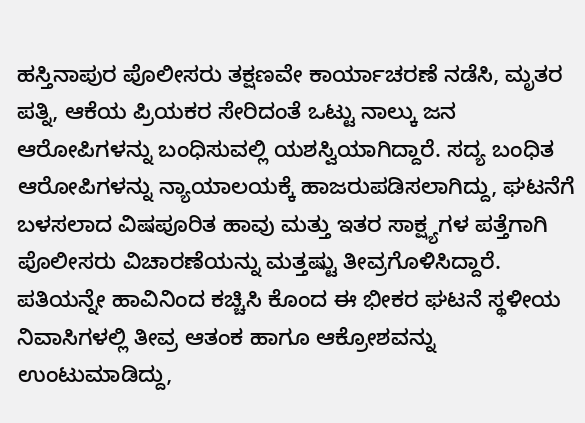ಹಸ್ತಿನಾಪುರ ಪೊಲೀಸರು ತಕ್ಷಣವೇ ಕಾರ್ಯಾಚರಣೆ ನಡೆಸಿ, ಮೃತರ ಪತ್ನಿ, ಆಕೆಯ ಪ್ರಿಯಕರ ಸೇರಿದಂತೆ ಒಟ್ಟು ನಾಲ್ಕು ಜನ ಆರೋಪಿಗಳನ್ನು ಬಂಧಿಸುವಲ್ಲಿ ಯಶಸ್ವಿಯಾಗಿದ್ದಾರೆ. ಸದ್ಯ ಬಂಧಿತ ಆರೋಪಿಗಳನ್ನು ನ್ಯಾಯಾಲಯಕ್ಕೆ ಹಾಜರುಪಡಿಸಲಾಗಿದ್ದು, ಘಟನೆಗೆ ಬಳಸಲಾದ ವಿಷಪೂರಿತ ಹಾವು ಮತ್ತು ಇತರ ಸಾಕ್ಷ್ಯಗಳ ಪತ್ತೆಗಾಗಿ ಪೊಲೀಸರು ವಿಚಾರಣೆಯನ್ನು ಮತ್ತಷ್ಟು ತೀವ್ರಗೊಳಿಸಿದ್ದಾರೆ.
ಪತಿಯನ್ನೇ ಹಾವಿನಿಂದ ಕಚ್ಚಿಸಿ ಕೊಂದ ಈ ಭೀಕರ ಘಟನೆ ಸ್ಥಳೀಯ ನಿವಾಸಿಗಳಲ್ಲಿ ತೀವ್ರ ಆತಂಕ ಹಾಗೂ ಆಕ್ರೋಶವನ್ನು ಉಂಟುಮಾಡಿದ್ದು,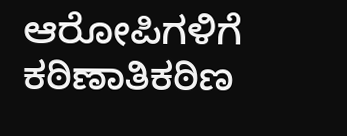ಆರೋಪಿಗಳಿಗೆ ಕಠಿಣಾತಿಕಠಿಣ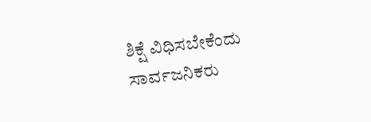ಶಿಕ್ಷೆ ವಿಧಿಸಬೇಕೆಂದು ಸಾರ್ವಜನಿಕರು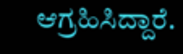ಆಗ್ರಹಿಸಿದ್ದಾರೆ.